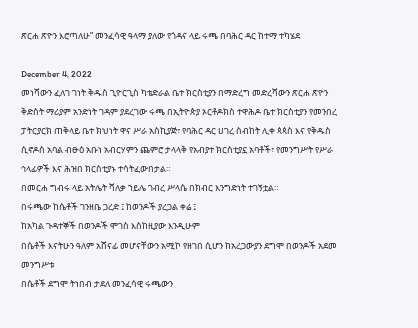ጽርሐ ጽዮን እሮጣለሁ” መንፈሳዊ ዓላማ ያለው የጎዳና ላይ ሩጫ በባሕር ዳር ከተማ ተካሄደ

December 4, 2022
መነሻውን ፈለገ ገነት ቅዱስ ጊዮርጊስ ካቴድራል ቤተ ክርስቲያን በማድረግ መድረሻውን ጽርሐ ጽዮን ቅድስት ማሪያም አንድነት ገዳም ያደረገው ሩጫ በኢትዮጵያ ኦርቶዶክስ ተዋሕዶ ቤተ ክርስቲያን የመንበረ ፓትርያርክ ጠቅላይ ቤተ ክህነት ዋና ሥራ አስኪያጅ፣ የባሕር ዳር ሀገረ ስብከት ሊቀ ጳጳስ እና የቅዱስ ሲኖዶስ አባል ብፁዕ አቡነ አብርሃምን ጨምሮ ታላላቅ የአብያተ ክርስቲያኗ አባቶች፣ የመንግሥት የሥራ ኅላፊዎች እና ሕዝበ ክርስቲያኑ ተሳትፈውበታል።
በመርሐ ግብሩ ላይ አትሌት ሻለቃ ኀይሌ ገብረ ሥላሴ በክብር እንግድነት ተገኝቷል።
በሩጫው ከሴቶች ገንዘቤ ጋረድ ፤ ከወንዶች ያረጋል ቀሬ ፤
ከአካል ጉዳተኞች በወንዶች ሞገስ እስከዚያው እንዲሁም
በሴቶች እናትሁን ዓለም አሸናፊ መሆናቸውን አሚኮ የዘገበ ሲሆን ከአረጋውያን ደግሞ በወንዶች አደመ መንግሥቱ
በሴቶች ደግሞ ትነበብ ታደለ መንፈሳዊ ሩጫውን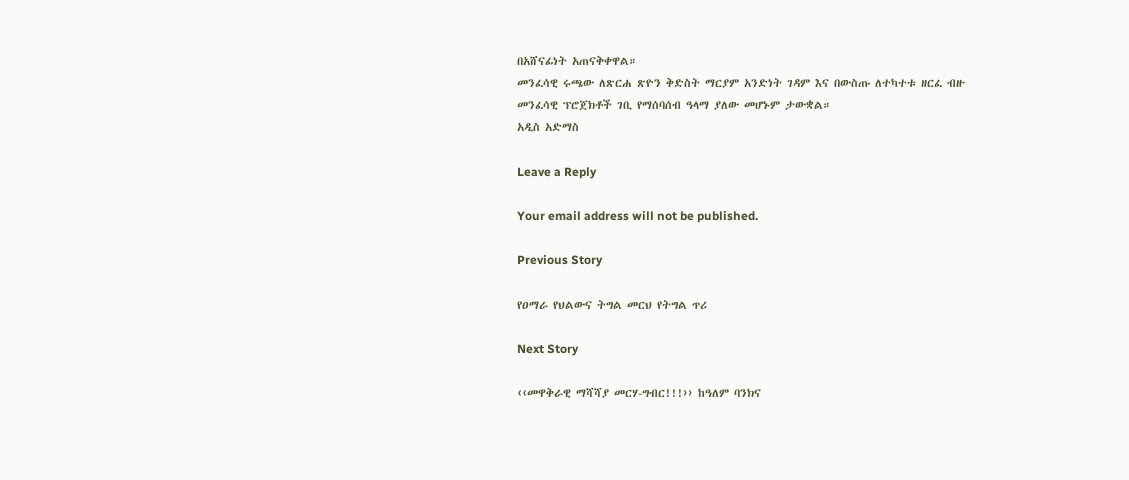በአሸናፊነት አጠናቅቀዋል።
መንፈሳዊ ሩጫው ለጽርሐ ጽዮን ቅድስት ማርያም አንድነት ገዳም እና በውስጡ ለተካተቱ ዘርፈ ብዙ መንፈሳዊ ፕሮጀክቶች ገቢ የማሰባሰብ ዓላማ ያለው መሆኑም ታውቋል።
አዲስ አድማስ

Leave a Reply

Your email address will not be published.

Previous Story

የዐማራ የህልውና ትግል መርህ የትግል ጥሪ

Next Story

‹‹መዋቅራዊ ማሻሻያ መርሃ-ግብር!!!›› ከዓለም ባንክና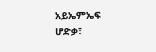አይኤምኤፍ ሆድቃ፣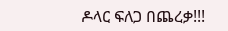ዶላር ፍለጋ በጨረቃ!!!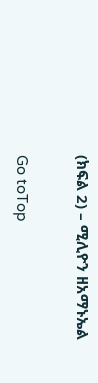(ክፍል 2) – ሚሊዮን ዘአማኑኤል

Go toTop